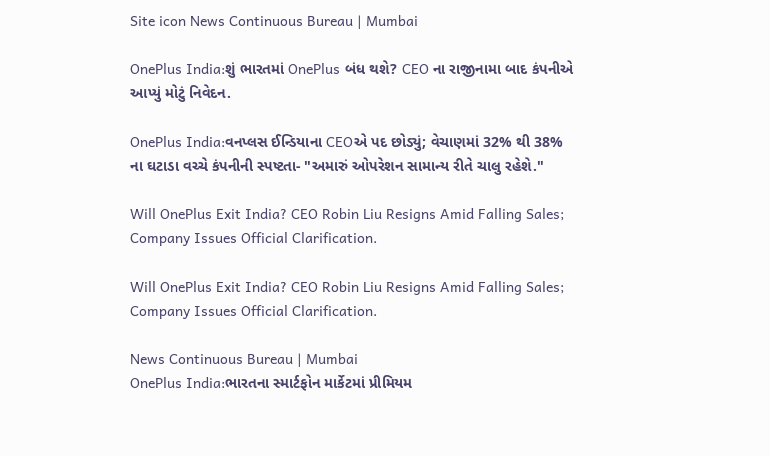Site icon News Continuous Bureau | Mumbai

OnePlus India:શું ભારતમાં OnePlus બંધ થશે? CEO ના રાજીનામા બાદ કંપનીએ આપ્યું મોટું નિવેદન.

OnePlus India:વનપ્લસ ઈન્ડિયાના CEOએ પદ છોડ્યું; વેચાણમાં 32% થી 38% ના ઘટાડા વચ્ચે કંપનીની સ્પષ્ટતા- "અમારું ઓપરેશન સામાન્ય રીતે ચાલુ રહેશે."

Will OnePlus Exit India? CEO Robin Liu Resigns Amid Falling Sales; Company Issues Official Clarification.

Will OnePlus Exit India? CEO Robin Liu Resigns Amid Falling Sales; Company Issues Official Clarification.

News Continuous Bureau | Mumbai
OnePlus India:ભારતના સ્માર્ટફોન માર્કેટમાં પ્રીમિયમ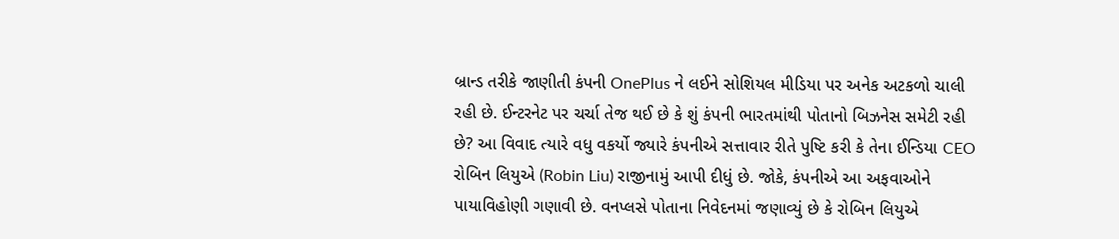બ્રાન્ડ તરીકે જાણીતી કંપની OnePlus ને લઈને સોશિયલ મીડિયા પર અનેક અટકળો ચાલી રહી છે. ઈન્ટરનેટ પર ચર્ચા તેજ થઈ છે કે શું કંપની ભારતમાંથી પોતાનો બિઝનેસ સમેટી રહી છે? આ વિવાદ ત્યારે વધુ વકર્યો જ્યારે કંપનીએ સત્તાવાર રીતે પુષ્ટિ કરી કે તેના ઈન્ડિયા CEO રોબિન લિયુએ (Robin Liu) રાજીનામું આપી દીધું છે. જોકે, કંપનીએ આ અફવાઓને પાયાવિહોણી ગણાવી છે. વનપ્લસે પોતાના નિવેદનમાં જણાવ્યું છે કે રોબિન લિયુએ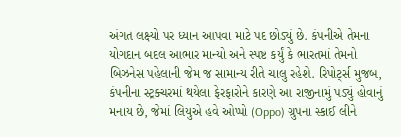અંગત લક્ષ્યો પર ધ્યાન આપવા માટે પદ છોડ્યું છે. કંપનીએ તેમના યોગદાન બદલ આભાર માન્યો અને સ્પષ્ટ કર્યું કે ભારતમાં તેમનો બિઝનેસ પહેલાની જેમ જ સામાન્ય રીતે ચાલુ રહેશે. રિપોર્ટ્સ મુજબ, કંપનીના સ્ટ્રક્ચરમાં થયેલા ફેરફારોને કારણે આ રાજીનામું પડ્યું હોવાનું મનાય છે, જેમાં લિયુએ હવે ઓપ્પો (Oppo) ગ્રુપના સ્કાઈ લીને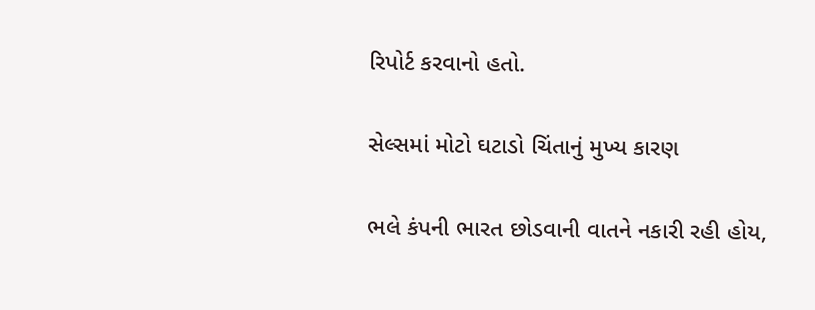રિપોર્ટ કરવાનો હતો.

સેલ્સમાં મોટો ઘટાડો ચિંતાનું મુખ્ય કારણ

ભલે કંપની ભારત છોડવાની વાતને નકારી રહી હોય,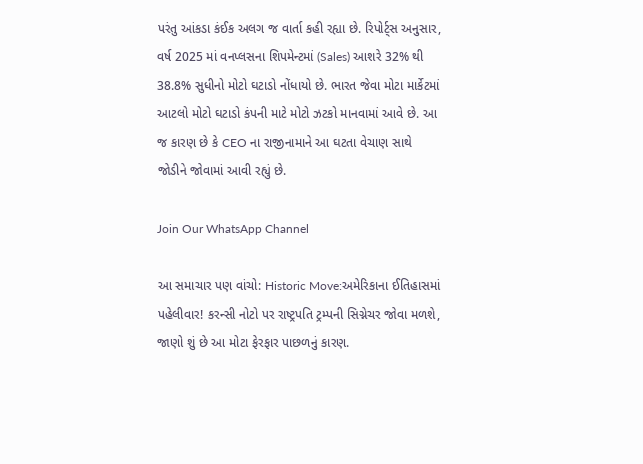પરંતુ આંકડા કંઈક અલગ જ વાર્તા કહી રહ્યા છે. રિપોર્ટ્સ અનુસાર, વર્ષ 2025 માં વનપ્લસના શિપમેન્ટમાં (Sales) આશરે 32% થી 38.8% સુધીનો મોટો ઘટાડો નોંધાયો છે. ભારત જેવા મોટા માર્કેટમાં આટલો મોટો ઘટાડો કંપની માટે મોટો ઝટકો માનવામાં આવે છે. આ જ કારણ છે કે CEO ના રાજીનામાને આ ઘટતા વેચાણ સાથે જોડીને જોવામાં આવી રહ્યું છે.

Join Our WhatsApp Channel

આ સમાચાર પણ વાંચો: Historic Move:અમેરિકાના ઈતિહાસમાં પહેલીવાર! કરન્સી નોટો પર રાષ્ટ્રપતિ ટ્રમ્પની સિગ્નેચર જોવા મળશે, જાણો શું છે આ મોટા ફેરફાર પાછળનું કારણ.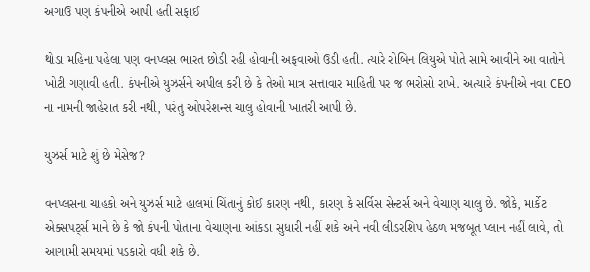અગાઉ પણ કંપનીએ આપી હતી સફાઈ

થોડા મહિના પહેલા પણ વનપ્લસ ભારત છોડી રહી હોવાની અફવાઓ ઉડી હતી. ત્યારે રોબિન લિયુએ પોતે સામે આવીને આ વાતોને ખોટી ગણાવી હતી. કંપનીએ યુઝર્સને અપીલ કરી છે કે તેઓ માત્ર સત્તાવાર માહિતી પર જ ભરોસો રાખે. અત્યારે કંપનીએ નવા CEO ના નામની જાહેરાત કરી નથી, પરંતુ ઓપરેશન્સ ચાલુ હોવાની ખાતરી આપી છે.

યુઝર્સ માટે શું છે મેસેજ?

વનપ્લસના ચાહકો અને યુઝર્સ માટે હાલમાં ચિંતાનું કોઈ કારણ નથી, કારણ કે સર્વિસ સેન્ટર્સ અને વેચાણ ચાલુ છે. જોકે, માર્કેટ એક્સપર્ટ્સ માને છે કે જો કંપની પોતાના વેચાણના આંકડા સુધારી નહીં શકે અને નવી લીડરશિપ હેઠળ મજબૂત પ્લાન નહીં લાવે, તો આગામી સમયમાં પડકારો વધી શકે છે.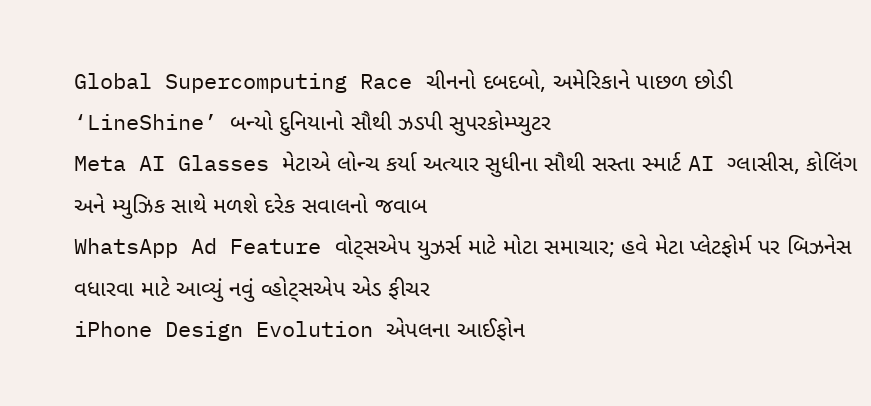Global Supercomputing Race ચીનનો દબદબો, અમેરિકાને પાછળ છોડી ‘LineShine’ બન્યો દુનિયાનો સૌથી ઝડપી સુપરકોમ્પ્યુટર
Meta AI Glasses મેટાએ લોન્ચ કર્યા અત્યાર સુધીના સૌથી સસ્તા સ્માર્ટ AI ગ્લાસીસ, કોલિંગ અને મ્યુઝિક સાથે મળશે દરેક સવાલનો જવાબ
WhatsApp Ad Feature વોટ્સએપ યુઝર્સ માટે મોટા સમાચાર; હવે મેટા પ્લેટફોર્મ પર બિઝનેસ વધારવા માટે આવ્યું નવું વ્હોટ્સએપ એડ ફીચર
iPhone Design Evolution એપલના આઈફોન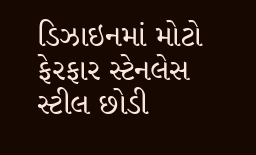ડિઝાઇનમાં મોટો ફેરફાર સ્ટેનલેસ સ્ટીલ છોડી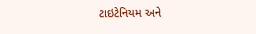ટાઇટેનિયમ અને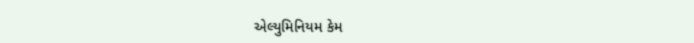એલ્યુમિનિયમ કેમ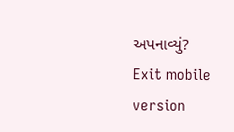અપનાવ્યું?
Exit mobile version